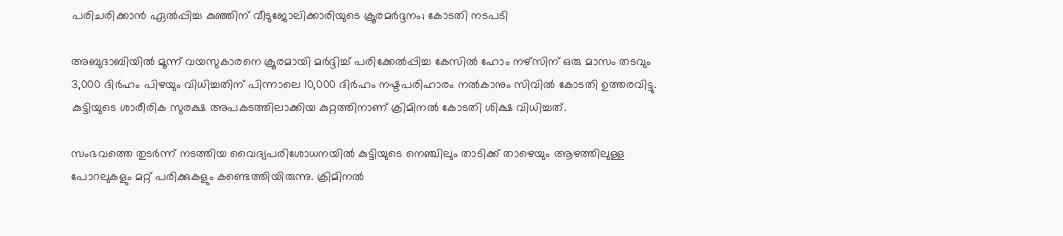പരിചരിക്കാൻ ഏൽപ്പിച്ച കുഞ്ഞിന് വീടുജോലിക്കാരിയുടെ ക്രൂരമർദ്ദനം; കോടതി നടപടി

അബുദാബിയിൽ മൂന്ന് വയസുകാരനെ ക്രൂരമായി മർദ്ദിച്ച് പരിക്കേൽപ്പിച്ച കേസിൽ ഹോം നഴ്‌സിന് ഒരു മാസം തടവും 3,000 ദിർഹം പിഴയും വിധിച്ചതിന് പിന്നാലെ 10,000 ദിർഹം നഷ്ടപരിഹാരം നൽകാനും സിവിൽ കോടതി ഉത്തരവിട്ടു. കുട്ടിയുടെ ശാരീരിക സുരക്ഷ അപകടത്തിലാക്കിയ കുറ്റത്തിനാണ് ക്രിമിനൽ കോടതി ശിക്ഷ വിധിച്ചത്.

സംഭവത്തെ തുടർന്ന് നടത്തിയ വൈദ്യപരിശോധനയിൽ കുട്ടിയുടെ നെഞ്ചിലും താടിക്ക് താഴെയും ആഴത്തിലുള്ള പോറലുകളും മറ്റ് പരിക്കുകളും കണ്ടെത്തിയിരുന്നു. ക്രിമിനൽ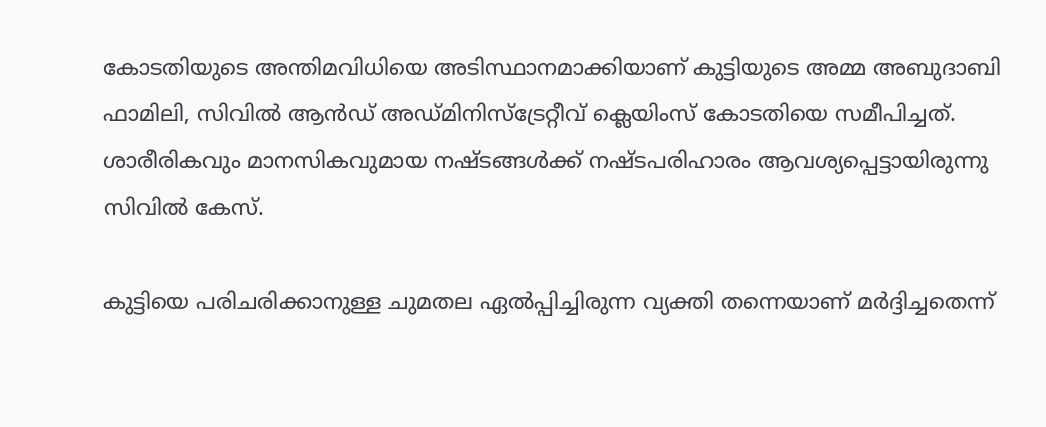കോടതിയുടെ അന്തിമവിധിയെ അടിസ്ഥാനമാക്കിയാണ് കുട്ടിയുടെ അമ്മ അബുദാബി ഫാമിലി, സിവിൽ ആൻഡ് അഡ്മിനിസ്‌ട്രേറ്റീവ് ക്ലെയിംസ് കോടതിയെ സമീപിച്ചത്. ശാരീരികവും മാനസികവുമായ നഷ്ടങ്ങൾക്ക് നഷ്ടപരിഹാരം ആവശ്യപ്പെട്ടായിരുന്നു സിവിൽ കേസ്.

കുട്ടിയെ പരിചരിക്കാനുള്ള ചുമതല ഏൽപ്പിച്ചിരുന്ന വ്യക്തി തന്നെയാണ് മർദ്ദിച്ചതെന്ന്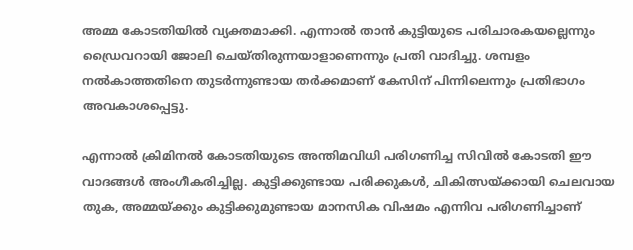അമ്മ കോടതിയിൽ വ്യക്തമാക്കി. എന്നാൽ താൻ കുട്ടിയുടെ പരിചാരകയല്ലെന്നും ഡ്രൈവറായി ജോലി ചെയ്തിരുന്നയാളാണെന്നും പ്രതി വാദിച്ചു. ശമ്പളം നൽകാത്തതിനെ തുടർന്നുണ്ടായ തർക്കമാണ് കേസിന് പിന്നിലെന്നും പ്രതിഭാഗം അവകാശപ്പെട്ടു.

എന്നാൽ ക്രിമിനൽ കോടതിയുടെ അന്തിമവിധി പരിഗണിച്ച സിവിൽ കോടതി ഈ വാദങ്ങൾ അംഗീകരിച്ചില്ല. കുട്ടിക്കുണ്ടായ പരിക്കുകൾ, ചികിത്സയ്ക്കായി ചെലവായ തുക, അമ്മയ്ക്കും കുട്ടിക്കുമുണ്ടായ മാനസിക വിഷമം എന്നിവ പരിഗണിച്ചാണ്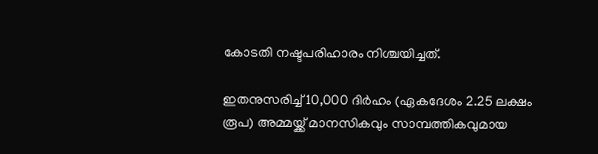കോടതി നഷ്ടപരിഹാരം നിശ്ചയിച്ചത്.

ഇതനുസരിച്ച് 10,000 ദിർഹം (ഏകദേശം 2.25 ലക്ഷം രൂപ) അമ്മയ്ക്ക് മാനസികവും സാമ്പത്തികവുമായ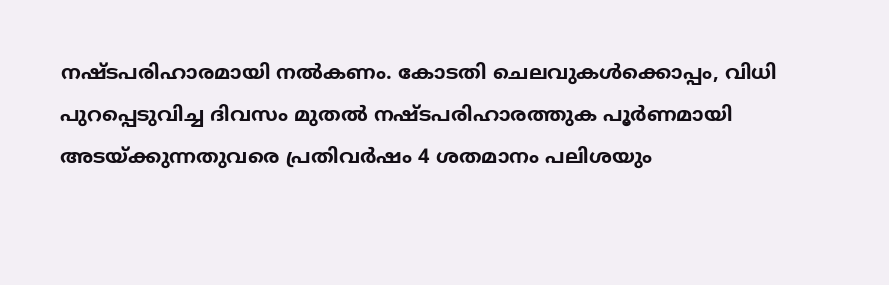നഷ്ടപരിഹാരമായി നൽകണം. കോടതി ചെലവുകൾക്കൊപ്പം, വിധി പുറപ്പെടുവിച്ച ദിവസം മുതൽ നഷ്ടപരിഹാരത്തുക പൂർണമായി അടയ്ക്കുന്നതുവരെ പ്രതിവർഷം 4 ശതമാനം പലിശയും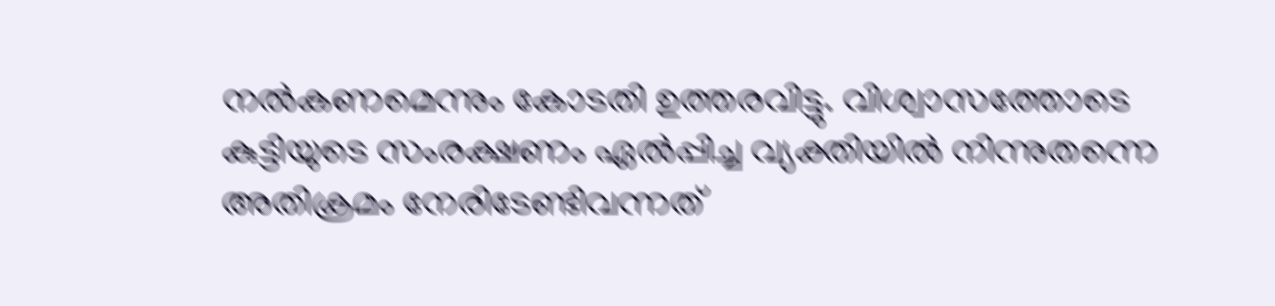നൽകണമെന്നും കോടതി ഉത്തരവിട്ടു. വിശ്വാസത്തോടെ കുട്ടിയുടെ സംരക്ഷണം ഏൽപ്പിച്ച വ്യക്തിയിൽ നിന്നുതന്നെ അതിക്രമം നേരിടേണ്ടിവന്നത്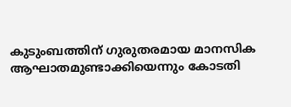കുടുംബത്തിന് ഗുരുതരമായ മാനസിക ആഘാതമുണ്ടാക്കിയെന്നും കോടതി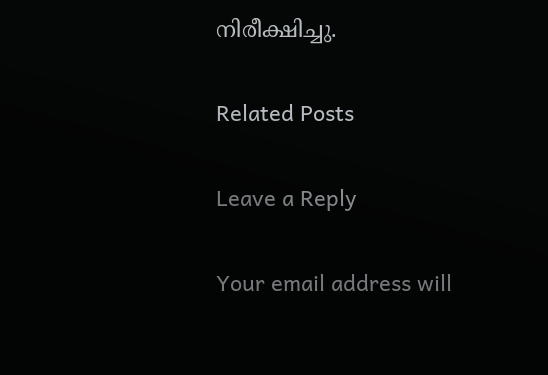നിരീക്ഷിച്ചു.

Related Posts

Leave a Reply

Your email address will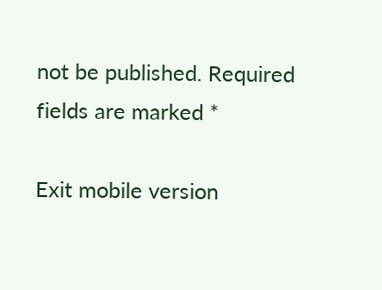not be published. Required fields are marked *

Exit mobile version